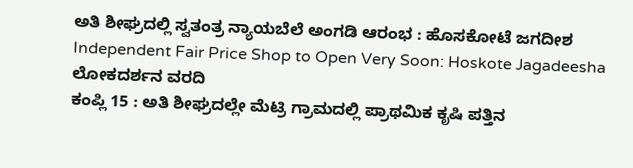ಅತಿ ಶೀಘ್ರದಲ್ಲಿ ಸ್ವತಂತ್ರ ನ್ಯಾಯಬೆಲೆ ಅಂಗಡಿ ಆರಂಭ : ಹೊಸಕೋಟೆ ಜಗದೀಶ
Independent Fair Price Shop to Open Very Soon: Hoskote Jagadeesha
ಲೋಕದರ್ಶನ ವರದಿ
ಕಂಪ್ಲಿ 15 : ಅತಿ ಶೀಘ್ರದಲ್ಲೇ ಮೆಟ್ರಿ ಗ್ರಾಮದಲ್ಲಿ ಪ್ರಾಥಮಿಕ ಕೃಷಿ ಪತ್ತಿನ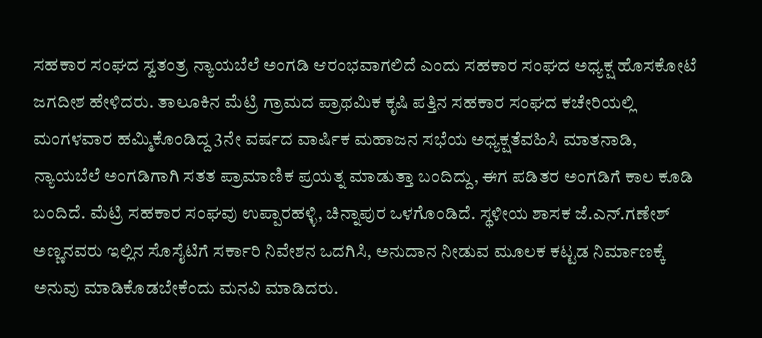ಸಹಕಾರ ಸಂಘದ ಸ್ವತಂತ್ರ ನ್ಯಾಯಬೆಲೆ ಅಂಗಡಿ ಆರಂಭವಾಗಲಿದೆ ಎಂದು ಸಹಕಾರ ಸಂಘದ ಅಧ್ಯಕ್ಷ ಹೊಸಕೋಟೆ ಜಗದೀಶ ಹೇಳಿದರು. ತಾಲೂಕಿನ ಮೆಟ್ರಿ ಗ್ರಾಮದ ಪ್ರಾಥಮಿಕ ಕೃಷಿ ಪತ್ತಿನ ಸಹಕಾರ ಸಂಘದ ಕಚೇರಿಯಲ್ಲಿ ಮಂಗಳವಾರ ಹಮ್ಮಿಕೊಂಡಿದ್ದ 3ನೇ ವರ್ಷದ ವಾರ್ಷಿಕ ಮಹಾಜನ ಸಭೆಯ ಅಧ್ಯಕ್ಷತೆವಹಿಸಿ ಮಾತನಾಡಿ, ನ್ಯಾಯಬೆಲೆ ಅಂಗಡಿಗಾಗಿ ಸತತ ಪ್ರಾಮಾಣಿಕ ಪ್ರಯತ್ನ ಮಾಡುತ್ತಾ ಬಂದಿದ್ದು, ಈಗ ಪಡಿತರ ಅಂಗಡಿಗೆ ಕಾಲ ಕೂಡಿ ಬಂದಿದೆ. ಮೆಟ್ರಿ ಸಹಕಾರ ಸಂಘವು ಉಪ್ಪಾರಹಳ್ಳಿ, ಚಿನ್ನಾಪುರ ಒಳಗೊಂಡಿದೆ. ಸ್ಥಳೀಯ ಶಾಸಕ ಜೆ.ಎನ್.ಗಣೇಶ್ ಅಣ್ಣನವರು ಇಲ್ಲಿನ ಸೊಸೈಟಿಗೆ ಸರ್ಕಾರಿ ನಿವೇಶನ ಒದಗಿಸಿ, ಅನುದಾನ ನೀಡುವ ಮೂಲಕ ಕಟ್ಟಡ ನಿರ್ಮಾಣಕ್ಕೆ ಅನುವು ಮಾಡಿಕೊಡಬೇಕೆಂದು ಮನವಿ ಮಾಡಿದರು.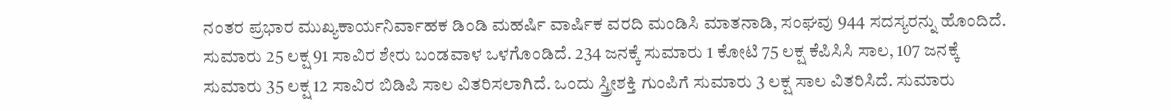ನಂತರ ಪ್ರಭಾರ ಮುಖ್ಯಕಾರ್ಯನಿರ್ವಾಹಕ ಡಿಂಡಿ ಮಹರ್ಷಿ ವಾರ್ಷಿಕ ವರದಿ ಮಂಡಿಸಿ ಮಾತನಾಡಿ, ಸಂಘವು 944 ಸದಸ್ಯರನ್ನು ಹೊಂದಿದೆ. ಸುಮಾರು 25 ಲಕ್ಷ 91 ಸಾವಿರ ಶೇರು ಬಂಡವಾಳ ಒಳಗೊಂಡಿದೆ. 234 ಜನಕ್ಕೆ ಸುಮಾರು 1 ಕೋಟಿ 75 ಲಕ್ಷ ಕೆಪಿಸಿಸಿ ಸಾಲ, 107 ಜನಕ್ಕೆ ಸುಮಾರು 35 ಲಕ್ಷ 12 ಸಾವಿರ ಬಿಡಿಪಿ ಸಾಲ ವಿತರಿಸಲಾಗಿದೆ. ಒಂದು ಸ್ತ್ರೀಶಕ್ತಿ ಗುಂಪಿಗೆ ಸುಮಾರು 3 ಲಕ್ಷ ಸಾಲ ವಿತರಿಸಿದೆ. ಸುಮಾರು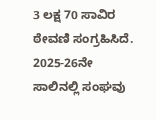3 ಲಕ್ಷ 70 ಸಾವಿರ ಠೇವಣಿ ಸಂಗ್ರಹಿಸಿದೆ. 2025-26ನೇ ಸಾಲಿನಲ್ಲಿ ಸಂಘವು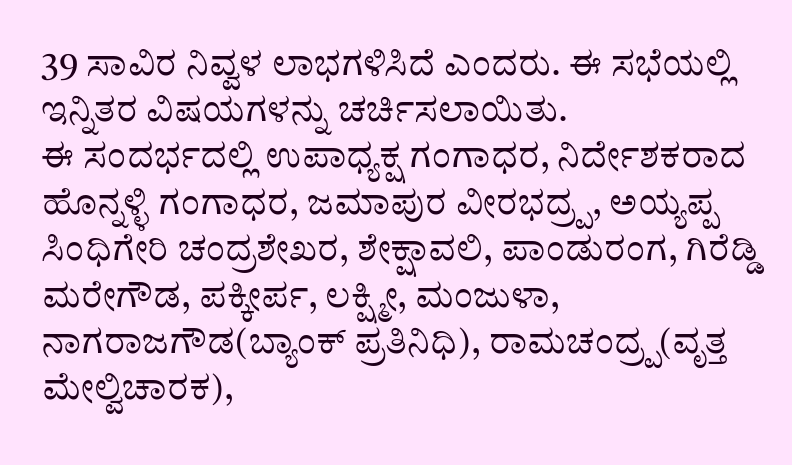39 ಸಾವಿರ ನಿವ್ವಳ ಲಾಭಗಳಿಸಿದೆ ಎಂದರು. ಈ ಸಭೆಯಲ್ಲಿ ಇನ್ನಿತರ ವಿಷಯಗಳನ್ನು ಚರ್ಚಿಸಲಾಯಿತು.
ಈ ಸಂದರ್ಭದಲ್ಲಿ ಉಪಾಧ್ಯಕ್ಷ ಗಂಗಾಧರ, ನಿರ್ದೇಶಕರಾದ ಹೊನ್ನಳ್ಳಿ ಗಂಗಾಧರ, ಜಮಾಪುರ ವೀರಭದ್ರ್ಪ, ಅಯ್ಯಪ್ಪ ಸಿಂಧಿಗೇರಿ ಚಂದ್ರಶೇಖರ, ಶೇಕ್ಷಾವಲಿ, ಪಾಂಡುರಂಗ, ಗಿರೆಡ್ಡಿ ಮರೇಗೌಡ, ಪಕ್ಕೀರ್ಪ, ಲಕ್ಷ್ಮೀ, ಮಂಜುಳಾ, ನಾಗರಾಜಗೌಡ(ಬ್ಯಾಂಕ್ ಪ್ರತಿನಿಧಿ), ರಾಮಚಂದ್ರ್ಪ(ವೃತ್ತ ಮೇಲ್ವಿಚಾರಕ),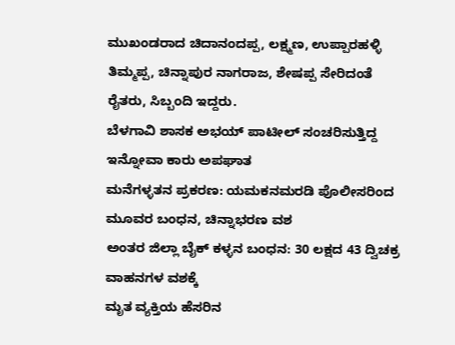ಮುಖಂಡರಾದ ಚಿದಾನಂದಪ್ಪ, ಲಕ್ಷ್ಮಣ, ಉಪ್ಪಾರಹಳ್ಳಿ ತಿಮ್ಮಪ್ಪ, ಚಿನ್ನಾಪುರ ನಾಗರಾಜ, ಶೇಷಪ್ಪ ಸೇರಿದಂತೆ ರೈತರು, ಸಿಬ್ಬಂದಿ ಇದ್ದರು.
ಬೆಳಗಾವಿ ಶಾಸಕ ಅಭಯ್ ಪಾಟೀಲ್ ಸಂಚರಿಸುತ್ತಿದ್ದ ಇನ್ನೋವಾ ಕಾರು ಅಪಘಾತ
ಮನೆಗಳ್ಳತನ ಪ್ರಕರಣ: ಯಮಕನಮರಡಿ ಪೊಲೀಸರಿಂದ ಮೂವರ ಬಂಧನ, ಚಿನ್ನಾಭರಣ ವಶ
ಅಂತರ ಜಿಲ್ಲಾ ಬೈಕ್ ಕಳ್ಳನ ಬಂಧನ: 30 ಲಕ್ಷದ 43 ದ್ವಿಚಕ್ರ ವಾಹನಗಳ ವಶಕ್ಕೆ
ಮೃತ ವ್ಯಕ್ತಿಯ ಹೆಸರಿನ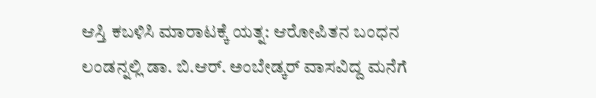ಆಸ್ತಿ ಕಬಳಿಸಿ ಮಾರಾಟಕ್ಕೆ ಯತ್ನ: ಆರೋಪಿತನ ಬಂಧನ
ಲಂಡನ್ನಲ್ಲಿ ಡಾ. ಬಿ.ಆರ್. ಅಂಬೇಡ್ಕರ್ ವಾಸವಿದ್ದ ಮನೆಗೆ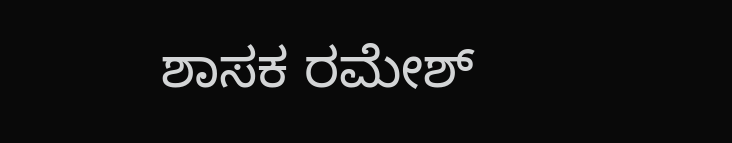ಶಾಸಕ ರಮೇಶ್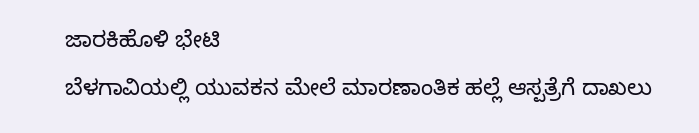ಜಾರಕಿಹೊಳಿ ಭೇಟಿ
ಬೆಳಗಾವಿಯಲ್ಲಿ ಯುವಕನ ಮೇಲೆ ಮಾರಣಾಂತಿಕ ಹಲ್ಲೆ ಆಸ್ಪತ್ರೆಗೆ ದಾಖಲು